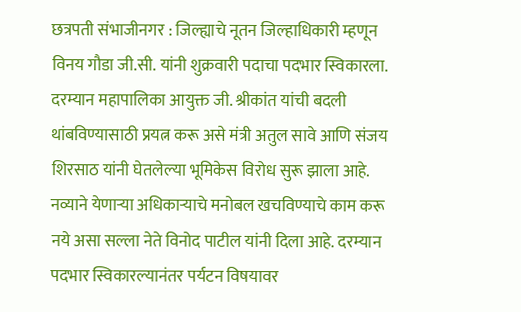छत्रपती संभाजीनगर : जिल्ह्याचे नूतन जिल्हाधिकारी म्हणून विनय गौडा जी.सी. यांनी शुक्रवारी पदाचा पदभार स्विकारला. दरम्यान महापालिका आयुक्त जी. श्रीकांत यांची बदली थांबविण्यासाठी प्रयत्न करू असे मंत्री अतुल सावे आणि संजय शिरसाठ यांनी घेतलेल्या भूमिकेस विरोध सुरू झाला आहे. नव्याने येणाऱ्या अधिकाऱ्याचे मनोबल खचविण्याचे काम करू नये असा सल्ला नेते विनोद पाटील यांनी दिला आहे. दरम्यान पदभार स्विकारल्यानंतर पर्यटन विषयावर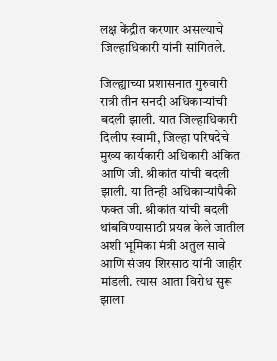लक्ष केंद्रीत करणार असल्याचे जिल्हाधिकारी यांनी सांगितले.

जिल्ह्याच्या प्रशासनात गुरुवारी रात्री तीन सनदी अधिकाऱ्यांची बदली झाली. यात जिल्हाधिकारी दिलीप स्वामी, जिल्हा परिषदेचे मुख्य कार्यकारी अधिकारी अंकित आणि जी. श्रीकांत यांची बदली झाली. या तिन्ही अधिकाऱ्यांपैकी फक्त जी. श्रीकांत यांची बदली थांबविण्यासाठी प्रयत्न केले जातील अशी भूमिका मंत्री अतुल सावे आणि संजय शिरसाठ यांनी जाहीर मांडली. त्यास आता विरोध सुरू झाला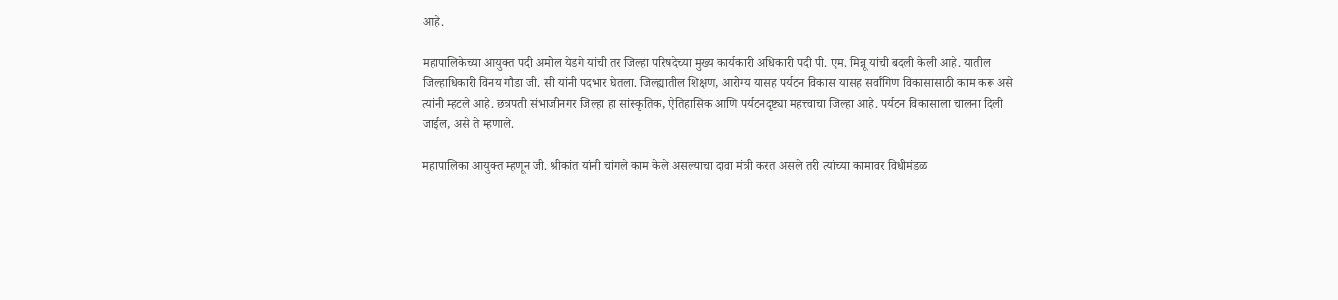आहे.

महापालिकेच्या आयुक्त पदी अमोल येडगे यांची तर जिल्हा परिषदेच्या मुख्य कार्यकारी अधिकारी पदी पी. एम. मिन्नू यांची बदली केली आहे. यातील जिल्हाधिकारी विनय गौडा जी. सी यांनी पदभार घेतला. जिल्ह्यातील शिक्षण, आरोग्य यासह पर्यटन विकास यासह सर्वांगिण विकासासाठी काम करू असे त्यांनी म्हटले आहे. छत्रपती संभाजीनगर जिल्हा हा सांस्कृतिक, ऐतिहासिक आणि पर्यटनदृष्ट्या महत्त्वाचा जिल्हा आहे. पर्यटन विकासाला चालना दिली जाईल, असे ते म्हणाले.

महापालिका आयुक्त म्हणून जी. श्रीकांत यांनी चांगले काम केले असल्याचा दावा मंत्री करत असले तरी त्यांच्या कामावर विधीमंडळ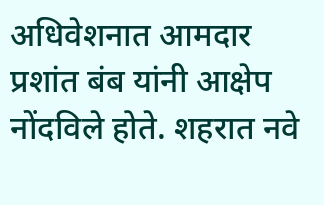अधिवेशनात आमदार प्रशांत बंब यांनी आक्षेप नोंदविले होते. शहरात नवे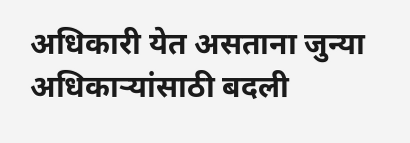अधिकारी येत असताना जुन्या अधिकाऱ्यांसाठी बदली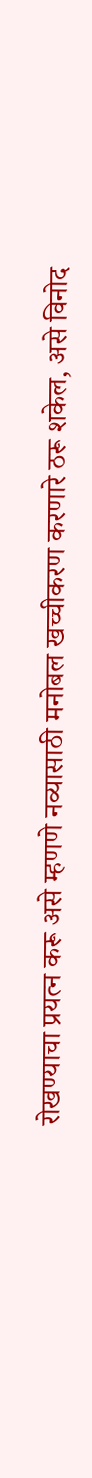रोखण्याचा प्रयत्न करू असे म्हणणे नव्यासाठी मनोबल खच्चीकरण करणारे ठरू शकेल, असे विनोद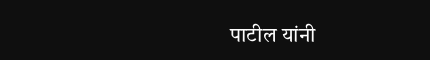पाटील यांनी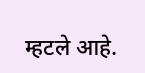म्हटले आहे.